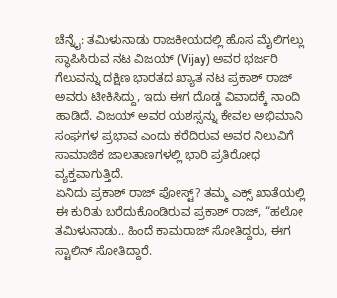ಚೆನ್ನೈ: ತಮಿಳುನಾಡು ರಾಜಕೀಯದಲ್ಲಿ ಹೊಸ ಮೈಲಿಗಲ್ಲು ಸ್ಥಾಪಿಸಿರುವ ನಟ ವಿಜಯ್ (Vijay) ಅವರ ಭರ್ಜರಿ ಗೆಲುವನ್ನು ದಕ್ಷಿಣ ಭಾರತದ ಖ್ಯಾತ ನಟ ಪ್ರಕಾಶ್ ರಾಜ್ ಅವರು ಟೀಕಿಸಿದ್ದು, ಇದು ಈಗ ದೊಡ್ಡ ವಿವಾದಕ್ಕೆ ನಾಂದಿ ಹಾಡಿದೆ. ವಿಜಯ್ ಅವರ ಯಶಸ್ಸನ್ನು ಕೇವಲ ಅಭಿಮಾನಿ ಸಂಘಗಳ ಪ್ರಭಾವ ಎಂದು ಕರೆದಿರುವ ಅವರ ನಿಲುವಿಗೆ ಸಾಮಾಜಿಕ ಜಾಲತಾಣಗಳಲ್ಲಿ ಭಾರಿ ಪ್ರತಿರೋಧ ವ್ಯಕ್ತವಾಗುತ್ತಿದೆ.
ಏನಿದು ಪ್ರಕಾಶ್ ರಾಜ್ ಪೋಸ್ಟ್? ತಮ್ಮ ಎಕ್ಸ್ ಖಾತೆಯಲ್ಲಿ ಈ ಕುರಿತು ಬರೆದುಕೊಂಡಿರುವ ಪ್ರಕಾಶ್ ರಾಜ್, “ಹಲೋ ತಮಿಳುನಾಡು.. ಹಿಂದೆ ಕಾಮರಾಜ್ ಸೋತಿದ್ದರು, ಈಗ ಸ್ಟಾಲಿನ್ ಸೋತಿದ್ದಾರೆ.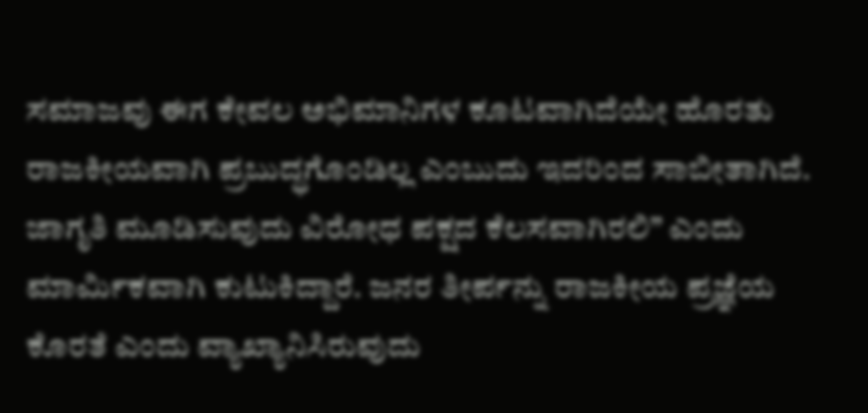ಸಮಾಜವು ಈಗ ಕೇವಲ ಅಭಿಮಾನಿಗಳ ಕೂಟವಾಗಿದೆಯೇ ಹೊರತು ರಾಜಕೀಯವಾಗಿ ಪ್ರಬುದ್ಧಗೊಂಡಿಲ್ಲ ಎಂಬುದು ಇದರಿಂದ ಸಾಬೀತಾಗಿದೆ. ಜಾಗೃತಿ ಮೂಡಿಸುವುದು ವಿರೋಧ ಪಕ್ಷದ ಕೆಲಸವಾಗಿರಲಿ” ಎಂದು ಮಾರ್ಮಿಕವಾಗಿ ಕುಟುಕಿದ್ದಾರೆ. ಜನರ ತೀರ್ಪನ್ನು ರಾಜಕೀಯ ಪ್ರಜ್ಞೆಯ ಕೊರತೆ ಎಂದು ವ್ಯಾಖ್ಯಾನಿಸಿರುವುದು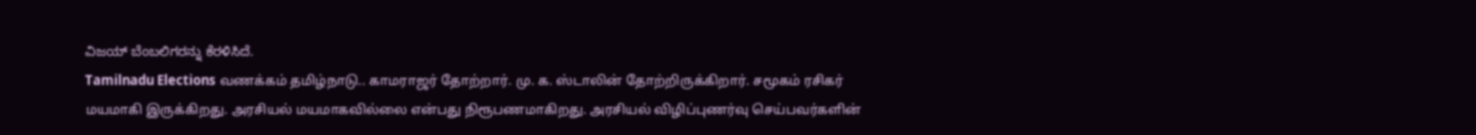ವಿಜಯ್ ಬೆಂಬಲಿಗರನ್ನು ಕೆರಳಿಸಿದೆ.
Tamilnadu Elections வணக்கம் தமிழ்நாடு.. காமராஜர் தோற்றார். மு. க. ஸ்டாலின் தோற்றிருக்கிறார். சமூகம் ரசிகர் மயமாகி இருக்கிறது. அரசியல் மயமாகவில்லை என்பது நிரூபணமாகிறது. அரசியல் விழிப்புணர்வு செய்பவர்களின்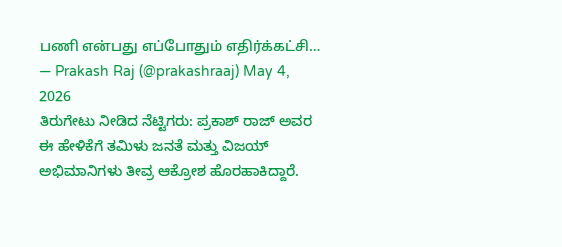பணி என்பது எப்போதும் எதிர்க்கட்சி…
— Prakash Raj (@prakashraaj) May 4, 2026
ತಿರುಗೇಟು ನೀಡಿದ ನೆಟ್ಟಿಗರು: ಪ್ರಕಾಶ್ ರಾಜ್ ಅವರ ಈ ಹೇಳಿಕೆಗೆ ತಮಿಳು ಜನತೆ ಮತ್ತು ವಿಜಯ್ ಅಭಿಮಾನಿಗಳು ತೀವ್ರ ಆಕ್ರೋಶ ಹೊರಹಾಕಿದ್ದಾರೆ.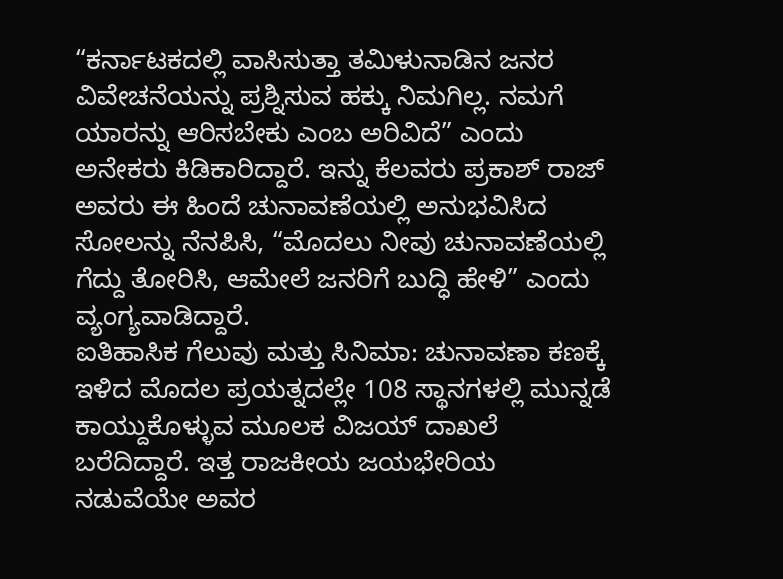“ಕರ್ನಾಟಕದಲ್ಲಿ ವಾಸಿಸುತ್ತಾ ತಮಿಳುನಾಡಿನ ಜನರ ವಿವೇಚನೆಯನ್ನು ಪ್ರಶ್ನಿಸುವ ಹಕ್ಕು ನಿಮಗಿಲ್ಲ. ನಮಗೆ ಯಾರನ್ನು ಆರಿಸಬೇಕು ಎಂಬ ಅರಿವಿದೆ” ಎಂದು ಅನೇಕರು ಕಿಡಿಕಾರಿದ್ದಾರೆ. ಇನ್ನು ಕೆಲವರು ಪ್ರಕಾಶ್ ರಾಜ್ ಅವರು ಈ ಹಿಂದೆ ಚುನಾವಣೆಯಲ್ಲಿ ಅನುಭವಿಸಿದ ಸೋಲನ್ನು ನೆನಪಿಸಿ, “ಮೊದಲು ನೀವು ಚುನಾವಣೆಯಲ್ಲಿ ಗೆದ್ದು ತೋರಿಸಿ, ಆಮೇಲೆ ಜನರಿಗೆ ಬುದ್ಧಿ ಹೇಳಿ” ಎಂದು ವ್ಯಂಗ್ಯವಾಡಿದ್ದಾರೆ.
ಐತಿಹಾಸಿಕ ಗೆಲುವು ಮತ್ತು ಸಿನಿಮಾ: ಚುನಾವಣಾ ಕಣಕ್ಕೆ ಇಳಿದ ಮೊದಲ ಪ್ರಯತ್ನದಲ್ಲೇ 108 ಸ್ಥಾನಗಳಲ್ಲಿ ಮುನ್ನಡೆ ಕಾಯ್ದುಕೊಳ್ಳುವ ಮೂಲಕ ವಿಜಯ್ ದಾಖಲೆ ಬರೆದಿದ್ದಾರೆ. ಇತ್ತ ರಾಜಕೀಯ ಜಯಭೇರಿಯ ನಡುವೆಯೇ ಅವರ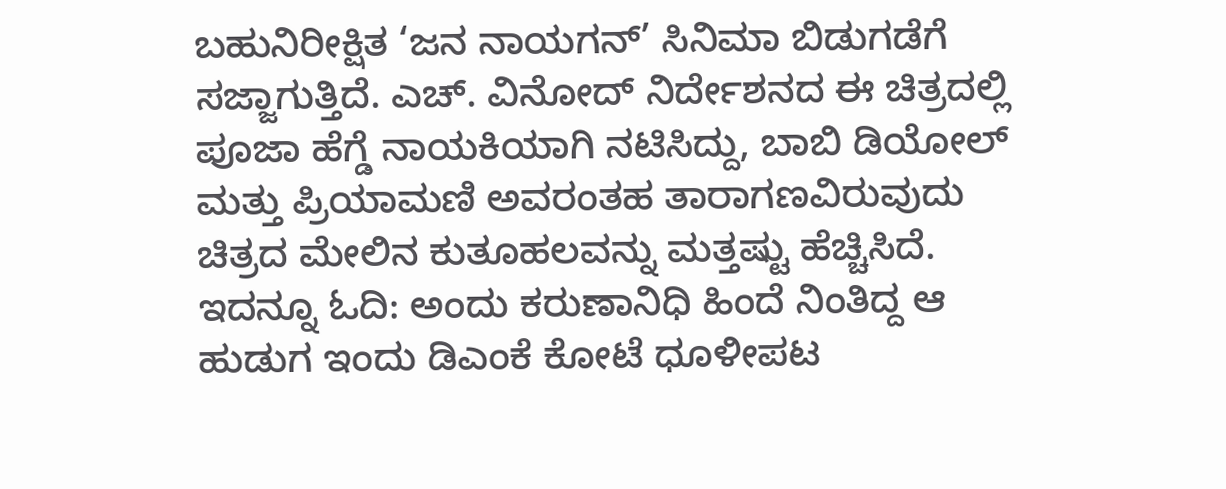ಬಹುನಿರೀಕ್ಷಿತ ‘ಜನ ನಾಯಗನ್’ ಸಿನಿಮಾ ಬಿಡುಗಡೆಗೆ ಸಜ್ಜಾಗುತ್ತಿದೆ. ಎಚ್. ವಿನೋದ್ ನಿರ್ದೇಶನದ ಈ ಚಿತ್ರದಲ್ಲಿ ಪೂಜಾ ಹೆಗ್ಡೆ ನಾಯಕಿಯಾಗಿ ನಟಿಸಿದ್ದು, ಬಾಬಿ ಡಿಯೋಲ್ ಮತ್ತು ಪ್ರಿಯಾಮಣಿ ಅವರಂತಹ ತಾರಾಗಣವಿರುವುದು ಚಿತ್ರದ ಮೇಲಿನ ಕುತೂಹಲವನ್ನು ಮತ್ತಷ್ಟು ಹೆಚ್ಚಿಸಿದೆ.
ಇದನ್ನೂ ಓದಿ: ಅಂದು ಕರುಣಾನಿಧಿ ಹಿಂದೆ ನಿಂತಿದ್ದ ಆ ಹುಡುಗ ಇಂದು ಡಿಎಂಕೆ ಕೋಟೆ ಧೂಳೀಪಟ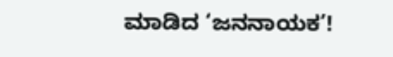ಮಾಡಿದ ‘ಜನನಾಯಕ’!